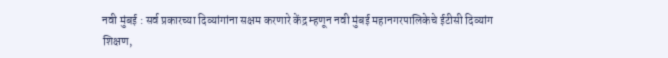नवी मुंबई : सर्व प्रकारच्या दिव्यांगांना सक्षम करणारे केंद्र म्हणून नवी मुंबई महानगरपालिकेचे ईटीसी दिव्यांग शिक्षण,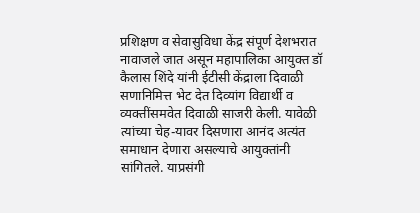प्रशिक्षण व सेवासुविधा केंद्र संपूर्ण देशभरात नावाजले जात असून महापालिका आयुक्त डॉ कैलास शिंदे यांनी ईटीसी केंद्राला दिवाळी सणानिमित्त भेट देत दिव्यांग विद्यार्थी व व्यक्तींसमवेत दिवाळी साजरी केली. यावेळी त्यांच्या चेह-यावर दिसणारा आनंद अत्यंत समाधान देणारा असल्याचे आयुक्तांनी सांगितले. याप्रसंगी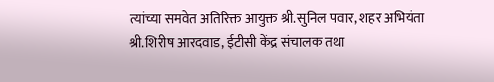त्यांच्या समवेत अतिरिक्त आयुक्त श्री.सुनिल पवार, शहर अभियंता श्री.शिरीष आरदवाड, ईटीसी केंद्र संचालक तथा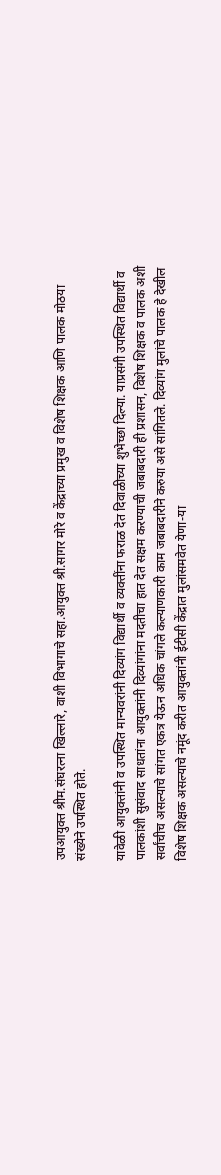उपआयुक्त श्रीम.संघरत्ना खिल्लारे, वाशी विभागाचे सहा.आयुक्त श्री.सागर मोरे व केंद्राच्या प्रमुख व विशेष शिक्षक आणि पालक मोठया संख्येने उपस्थित होते.

यावेळी आयुक्तांनी व उपस्थित मान्यवरांनी दिव्यांग विद्यार्थी व व्यक्तींना फराळ देत दिवाळीच्या शुभेच्छा दिल्या. याप्रसंगी उपस्थित विद्यार्थी व पालकांशी सुसंवाद साधतांना आयुक्तांनी दिव्यांगांना मदतीचा हात देत सक्षम करण्याची जबाबदारी ही प्रशासन, विशेष शिक्षक व पालक अशी सर्वांचीच असल्याचे सांगत एकत्र येऊन अधिक चांगले कल्याणकारी काम जबाबदारीने करुया असे सांगितले. दिव्यांग मुलांचे पालक हे देखील विशेष शिक्षक असल्याचे नमूंद करीत आयुक्तांनी ईटीसी केंद्रात मुलांसमवेत येणा-या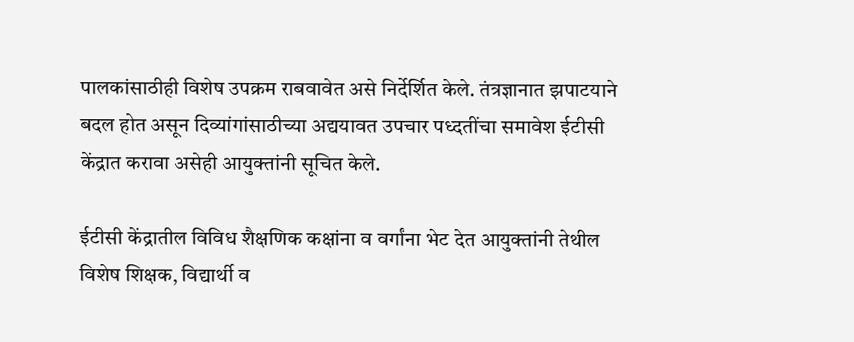पालकांसाठीही विशेष उपक्रम राबवावेत असे निर्देर्शित केले. तंत्रज्ञानात झपाटयाने बदल होत असून दिव्यांगांसाठीच्या अद्ययावत उपचार पध्दतींचा समावेश ईटीसी केंद्रात करावा असेही आयुक्तांनी सूचित केले.

ईटीसी केंद्रातील विविध शैक्षणिक कक्षांना व वर्गांना भेट देत आयुक्तांनी तेथील विशेष शिक्षक, विद्यार्थी व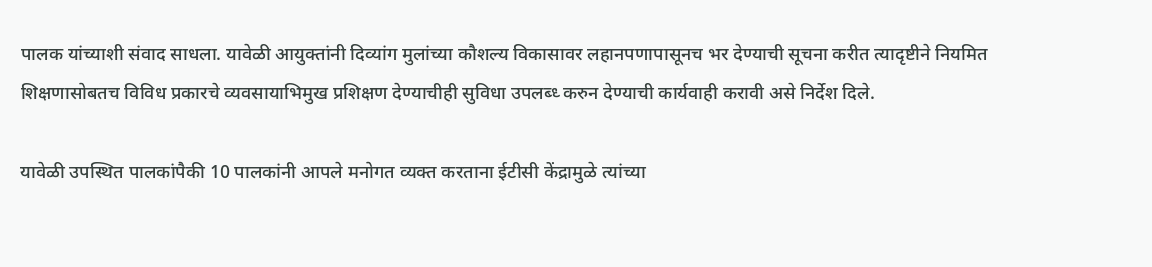पालक यांच्याशी संवाद साधला. यावेळी आयुक्तांनी दिव्यांग मुलांच्या कौशल्य विकासावर लहानपणापासूनच भर देण्याची सूचना करीत त्यादृष्टीने नियमित शिक्षणासोबतच विविध प्रकारचे व्यवसायाभिमुख प्रशिक्षण देण्याचीही सुविधा उपलब्ध्‍ करुन देण्याची कार्यवाही करावी असे निर्देश दिले.

यावेळी उपस्थित पालकांपैकी 10 पालकांनी आपले मनोगत व्यक्त करताना ईटीसी केंद्रामुळे त्यांच्या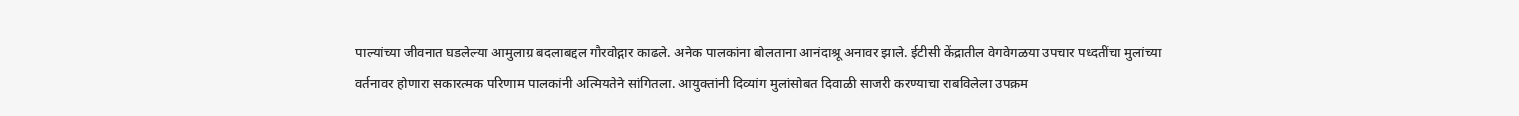पाल्यांच्या जीवनात घडलेल्या आमुलाग्र बदलाबद्दल गौरवोद्गार काढले. अनेक पालकांना बोलताना आनंदाश्रू अनावर झाले. ईटीसी केंद्रातील वेगवेगळया उपचार पध्दतींचा मुलांच्या वर्तनावर होणारा सकारत्मक परिणाम पालकांनी अत्मियतेने सांगितला. आयुक्तांनी दिव्यांग मुलांसोबत दिवाळी साजरी करण्याचा राबविलेला उपक्रम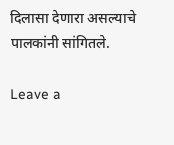दिलासा देणारा असल्याचे पालकांनी सांगितले.

Leave a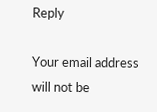Reply

Your email address will not be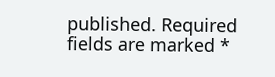published. Required fields are marked *